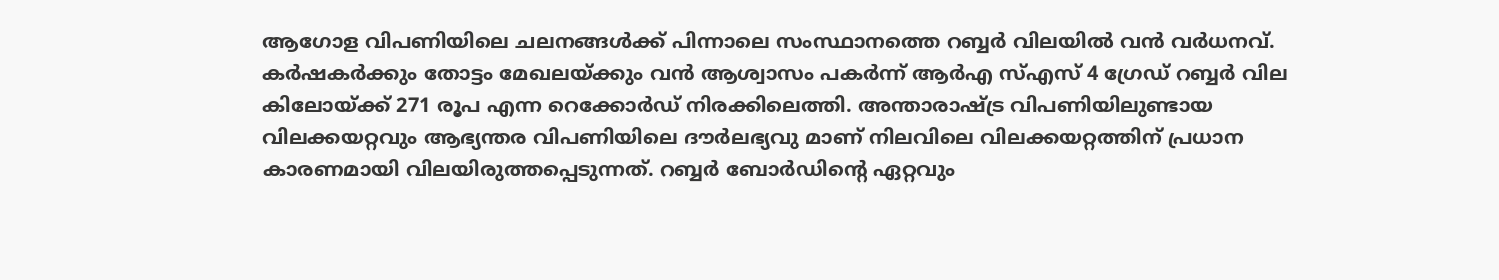ആഗോള വിപണിയിലെ ചലനങ്ങൾക്ക് പിന്നാലെ സംസ്ഥാനത്തെ റബ്ബർ വിലയിൽ വൻ വർധനവ്. കർഷകർക്കും തോട്ടം മേഖലയ്ക്കും വൻ ആശ്വാസം പകർന്ന് ആർഎ സ്എസ് 4 ഗ്രേഡ് റബ്ബർ വില കിലോയ്ക്ക് 271 രൂപ എന്ന റെക്കോർഡ് നിരക്കിലെത്തി. അന്താരാഷ്ട്ര വിപണിയിലുണ്ടായ വിലക്കയറ്റവും ആഭ്യന്തര വിപണിയിലെ ദൗർലഭ്യവു മാണ് നിലവിലെ വിലക്കയറ്റത്തിന് പ്രധാന കാരണമായി വിലയിരുത്തപ്പെടുന്നത്. റബ്ബർ ബോർഡിന്റെ ഏറ്റവും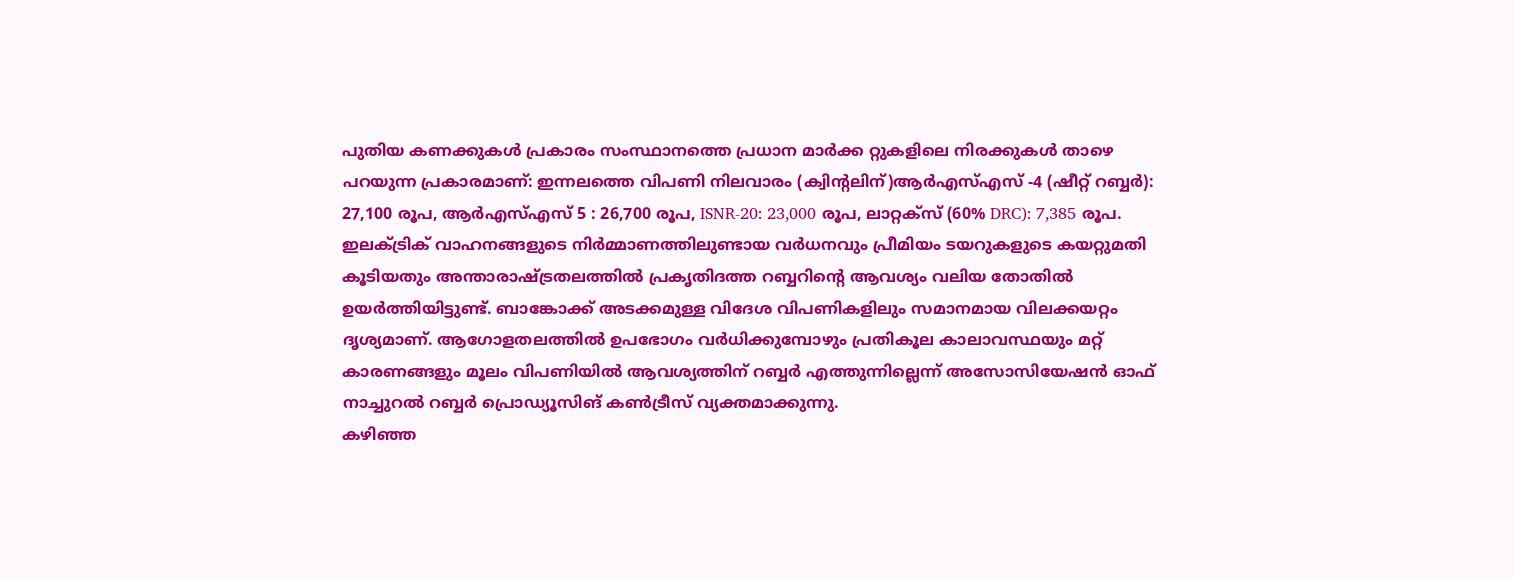പുതിയ കണക്കുകൾ പ്രകാരം സംസ്ഥാനത്തെ പ്രധാന മാർക്ക റ്റുകളിലെ നിരക്കുകൾ താഴെ പറയുന്ന പ്രകാരമാണ്: ഇന്നലത്തെ വിപണി നിലവാരം (ക്വിന്റലിന്)ആർഎസ്എസ് -4 (ഷീറ്റ് റബ്ബർ): 27,100 രൂപ, ആർഎസ്എസ് 5 : 26,700 രൂപ, ISNR-20: 23,000 രൂപ, ലാറ്റക്സ് (60% DRC): 7,385 രൂപ.
ഇലക്ട്രിക് വാഹനങ്ങളുടെ നിർമ്മാണത്തിലുണ്ടായ വർധനവും പ്രീമിയം ടയറുകളുടെ കയറ്റുമതി കൂടിയതും അന്താരാഷ്ട്രതലത്തിൽ പ്രകൃതിദത്ത റബ്ബറിന്റെ ആവശ്യം വലിയ തോതിൽ ഉയർത്തിയിട്ടുണ്ട്. ബാങ്കോക്ക് അടക്കമുള്ള വിദേശ വിപണികളിലും സമാനമായ വിലക്കയറ്റം ദൃശ്യമാണ്. ആഗോളതലത്തിൽ ഉപഭോഗം വർധിക്കുമ്പോഴും പ്രതികൂല കാലാവസ്ഥയും മറ്റ് കാരണങ്ങളും മൂലം വിപണിയിൽ ആവശ്യത്തിന് റബ്ബർ എത്തുന്നില്ലെന്ന് അസോസിയേഷൻ ഓഫ് നാച്ചുറൽ റബ്ബർ പ്രൊഡ്യൂസിങ് കൺട്രീസ് വ്യക്തമാക്കുന്നു.
കഴിഞ്ഞ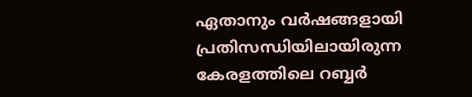ഏതാനും വർഷങ്ങളായി പ്രതിസന്ധിയിലായിരുന്ന കേരളത്തിലെ റബ്ബർ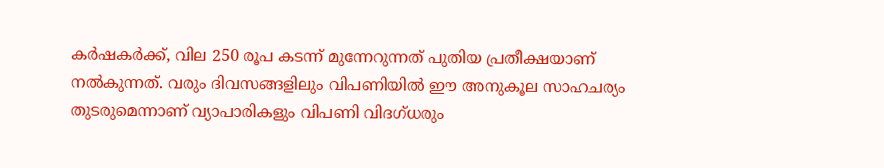കർഷകർക്ക്, വില 250 രൂപ കടന്ന് മുന്നേറുന്നത് പുതിയ പ്രതീക്ഷയാണ് നൽകുന്നത്. വരും ദിവസങ്ങളിലും വിപണിയിൽ ഈ അനുകൂല സാഹചര്യം തുടരുമെന്നാണ് വ്യാപാരികളും വിപണി വിദഗ്ധരും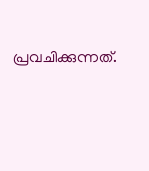പ്രവചിക്കുന്നത്.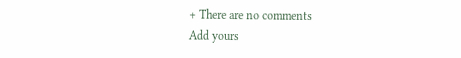+ There are no comments
Add yours